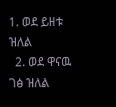1. ወደ ይዘቱ ዝለል
  2. ወደ ዋናዉ ገፅ ዝለል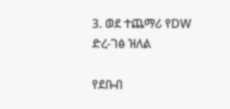3. ወደ ተጨማሪ የDW ድረ-ገፅ ዝለል

የደቡብ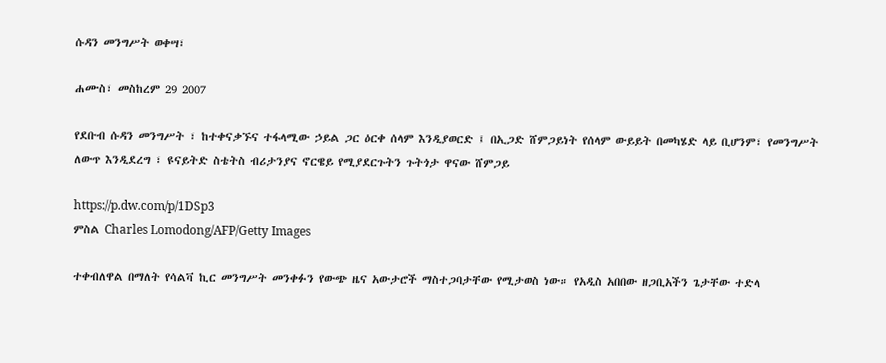ሱዳን መንግሥት ወቀሣ፣

ሐሙስ፣ መስከረም 29 2007

የደቡብ ሱዳን መንግሥት ፣ ከተቀናቃኙና ተፋላሚው ኃይል ጋር ዕርቀ ሰላም እንዲያወርድ ፤ በኢጋድ ሸምጋይነት የሰላም ውይይት በመካሄድ ላይ ቢሆንም፣ የመንግሥት ለውጥ እንዲደረግ ፣ ዩናይትድ ስቴትስ ብሪታንያና ኖርዌይ የሚያደርጉትን ጉትጎታ ዋናው ሸምጋይ

https://p.dw.com/p/1DSp3
ምስል Charles Lomodong/AFP/Getty Images

ተቀብለዋል በማለት የሳልቫ ኪር መንግሥት መንቀፉን የውጭ ዜና አውታሮች ማስተጋባታቸው የሚታወስ ነው። የአዲስ አበበው ዘጋቢአችን ጌታቸው ተድላ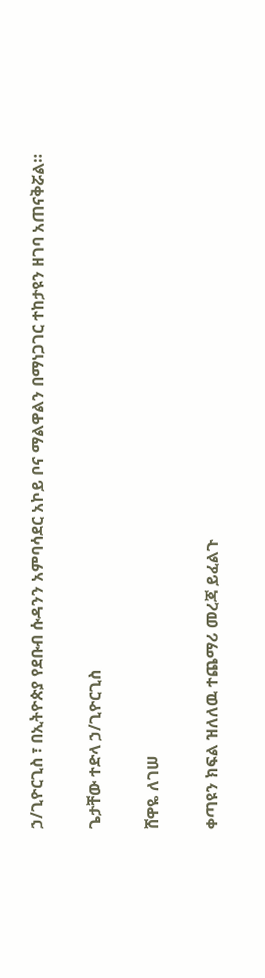ኃ/ጊዮርጊስ ፣ በኢትዮጵያ የደቡብ ሱዳንን አምባሳደር አኮይ ቦና ማልዋልን በማነጋገር ተከታዩን ዘገባ አጠናቅሯል።

ጌታቸው ተድላ ኃ/ጊዮርጊስ

ሸዋዬ ለገሠ

ቀጣዩን ክፍል ዝለለዉ ተጨማሪ መረጃ ይፈልጉ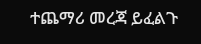ተጨማሪ መረጃ ይፈልጉ